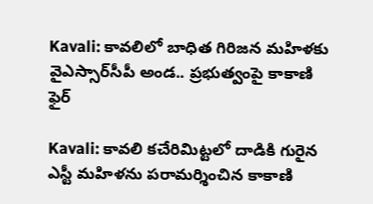Kavali: కావలిలో బాధిత గిరిజన మహిళకు వైఎస్సార్‌సీపీ అండ.. ప్రభుత్వంపై కాకాణి ఫైర్

Kavali: కావలి కచేరిమిట్టలో దాడికి గురైన ఎస్టీ మహిళను పరామర్శించిన కాకాణి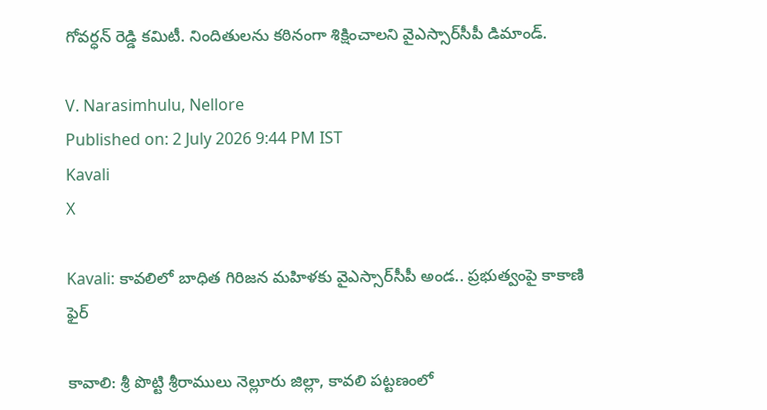గోవర్ధన్ రెడ్డి కమిటీ. నిందితులను కఠినంగా శిక్షించాలని వైఎస్సార్‌సీపీ డిమాండ్.

V. Narasimhulu, Nellore
Published on: 2 July 2026 9:44 PM IST
Kavali
X

Kavali: కావలిలో బాధిత గిరిజన మహిళకు వైఎస్సార్‌సీపీ అండ.. ప్రభుత్వంపై కాకాణి ఫైర్

కావాలి: శ్రీ పొట్టి శ్రీరాములు నెల్లూరు జిల్లా, కావలి పట్టణంలో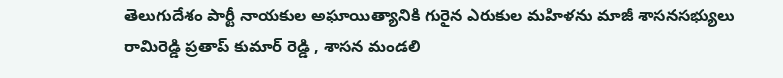తెలుగుదేశం పార్టీ నాయకుల అఘాయిత్యానికి గురైన ఎరుకుల మహిళను మాజీ శాసనసభ్యులు రామిరెడ్డి ప్రతాప్ కుమార్ రెడ్డి , శాసన మండలి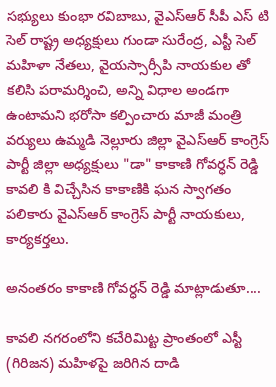సభ్యులు కుంభా రవిబాబు, వైఎస్ఆర్ సీపీ ఎస్ టి సెల్ రాష్ట్ర అధ్యక్షులు గుండా సురేంద్ర, ఎస్టీ సెల్ మహిళా నేతలు, వైయస్సార్సీపి నాయకుల తో కలిసి పరామర్శించి, అన్ని విధాల అండగా ఉంటామని భరోసా కల్పించారు మాజీ మంత్రి వర్యులు ఉమ్మడి నెల్లూరు జిల్లా వైఎస్ఆర్ కాంగ్రెస్ పార్టీ జిల్లా అధ్యక్షులు "డా" కాకాణి గోవర్ధన్ రెడ్డి కావలి కి విచ్చేసిన కాకాణికి ఘన స్వాగతం పలికారు వైఎస్ఆర్ కాంగ్రెస్ పార్టీ నాయకులు, కార్యకర్తలు.

అనంతరం కాకాణి గోవర్ధన్ రెడ్డి మాట్లాడుతూ....

కావలి నగరంలోని కచేరిమిట్ట ప్రాంతంలో ఎస్టీ (గిరిజన) మహిళపై జరిగిన దాడి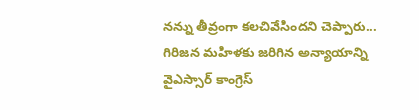నన్ను తీవ్రంగా కలచివేసిందని చెప్పారు... గిరిజన మహిళకు జరిగిన అన్యాయాన్ని వైఎస్సార్ కాంగ్రెస్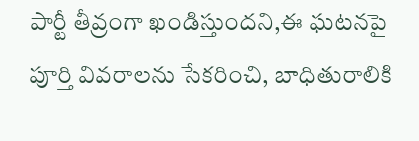పార్టీ తీవ్రంగా ఖండిస్తుందని,ఈ ఘటనపై పూర్తి వివరాలను సేకరించి, బాధితురాలికి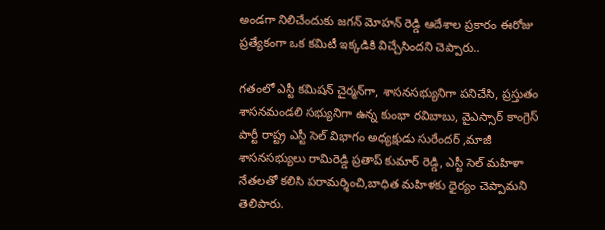అండగా నిలిచేందుకు జగన్ మోహన్ రెడ్డి ఆదేశాల ప్రకారం ఈరోజు ప్రత్యేకంగా ఒక కమిటీ ఇక్కడికి విచ్చేసిందని చెప్పారు..

గతంలో ఎస్టీ కమిషన్ చైర్మన్‌గా, శాసనసభ్యునిగా పనిచేసి, ప్రస్తుతం శాసనమండలి సభ్యునిగా ఉన్న కుంభా రవిబాబు, వైఎస్సార్ కాంగ్రెస్ పార్టీ రాష్ట్ర ఎస్టీ సెల్ విభాగం అధ్యక్షుడు సురేందర్ ,మాజీ శాసనసభ్యులు రామిరెడ్డి ప్రతాప్ కుమార్ రెడ్డి, ఎస్టీ సెల్ మహిళా నేతలతో కలిసి పరామర్శించి,బాధిత మహిళకు ధైర్యం చెప్పామని తెలిపారు.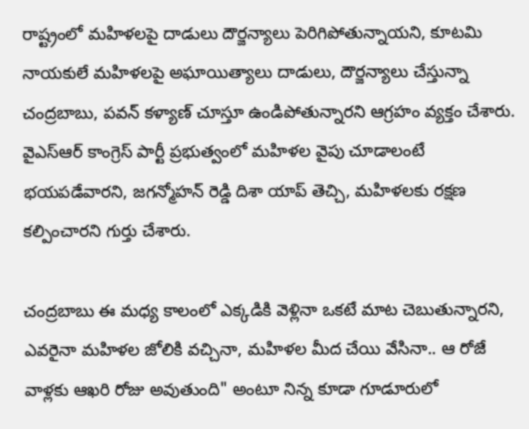రాష్ట్రంలో మహిళలపై దాడులు దౌర్జన్యాలు పెరిగిపోతున్నాయని, కూటమి నాయకులే మహిళలపై అఘాయిత్యాలు దాడులు, దౌర్జన్యాలు చేస్తున్నా చంద్రబాబు, పవన్ కళ్యాణ్ చూస్తూ ఉండిపోతున్నారని ఆగ్రహం వ్యక్తం చేశారు. వైఎస్ఆర్ కాంగ్రెస్ పార్టీ ప్రభుత్వంలో మహిళల వైపు చూడాలంటే భయపడేవారని, జగన్మోహన్ రెడ్డి దిశా యాప్ తెచ్చి, మహిళలకు రక్షణ కల్పించారని గుర్తు చేశారు.

చంద్రబాబు ఈ మధ్య కాలంలో ఎక్కడికి వెళ్లినా ఒకటే మాట చెబుతున్నారని, ఎవరైనా మహిళల జోలికి వచ్చినా, మహిళల మీద చేయి వేసినా.. ఆ రోజే వాళ్లకు ఆఖరి రోజు అవుతుంది" అంటూ నిన్న కూడా గూడూరులో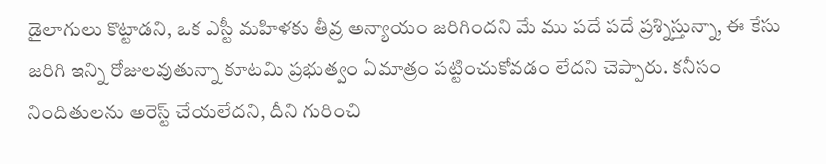డైలాగులు కొట్టాడని, ఒక ఎస్టీ మహిళకు తీవ్ర అన్యాయం జరిగిందని మే ము పదే పదే ప్రశ్నిస్తున్నా, ఈ కేసు జరిగి ఇన్ని రోజులవుతున్నా కూటమి ప్రభుత్వం ఏమాత్రం పట్టించుకోవడం లేదని చెప్పారు. కనీసం నిందితులను అరెస్ట్ చేయలేదని, దీని గురించి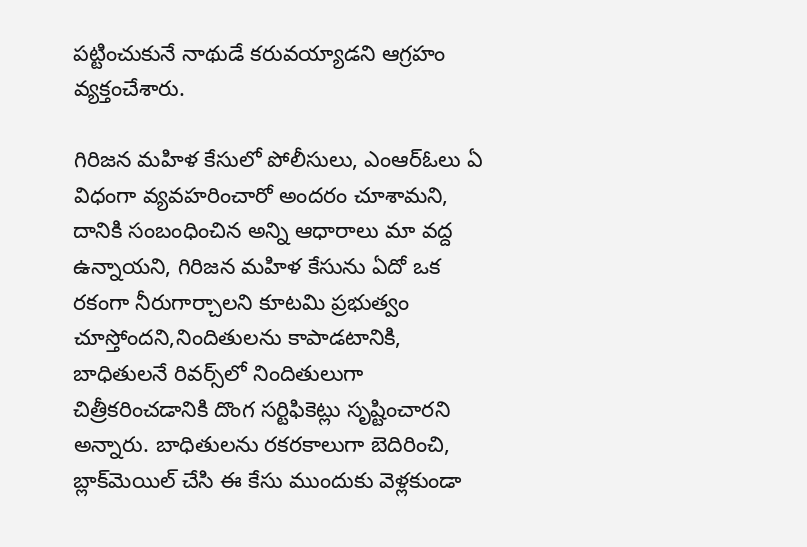పట్టించుకునే నాథుడే కరువయ్యాడని ఆగ్రహం వ్యక్తంచేశారు.

గిరిజన మహిళ కేసులో పోలీసులు, ఎంఆర్ఓలు ఏ విధంగా వ్యవహరించారో అందరం చూశామని, దానికి సంబంధించిన అన్ని ఆధారాలు మా వద్ద ఉన్నాయని, గిరిజన మహిళ కేసును ఏదో ఒక రకంగా నీరుగార్చాలని కూటమి ప్రభుత్వం చూస్తోందని,నిందితులను కాపాడటానికి, బాధితులనే రివర్స్‌లో నిందితులుగా చిత్రీకరించడానికి దొంగ సర్టిఫికెట్లు సృష్టించారని అన్నారు. బాధితులను రకరకాలుగా బెదిరించి, బ్లాక్‌మెయిల్ చేసి ఈ కేసు ముందుకు వెళ్లకుండా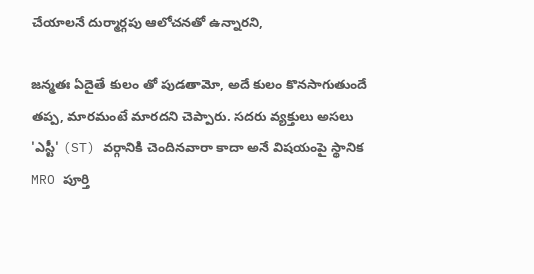చేయాలనే దుర్మార్గపు ఆలోచనతో ఉన్నారని,

జన్మతః ఏదైతే కులం తో పుడతామో, అదే కులం కొనసాగుతుందే తప్ప, మారమంటే మారదని చెప్పారు. సదరు వ్యక్తులు అసలు 'ఎస్టీ' (ST) వర్గానికి చెందినవారా కాదా అనే విషయంపై స్థానిక MRO పూర్తి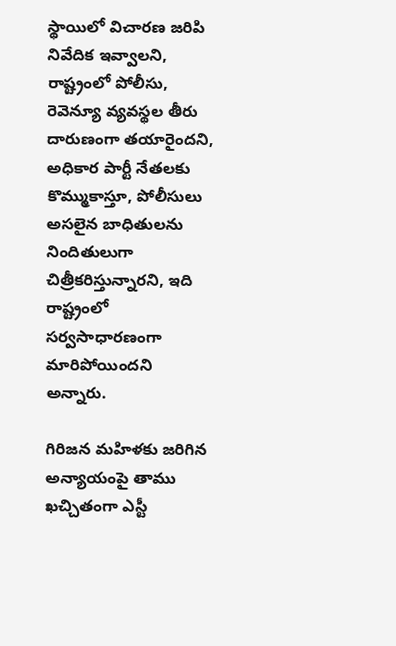స్థాయిలో విచారణ జరిపి నివేదిక ఇవ్వాలని, రాష్ట్రంలో పోలీసు, రెవెన్యూ వ్యవస్థల తీరు దారుణంగా తయారైందని, అధికార పార్టీ నేతలకు కొమ్ముకాస్తూ, పోలీసులు అసలైన బాధితులను నిందితులుగా చిత్రీకరిస్తున్నారని, ఇది రాష్ట్రంలో సర్వసాధారణంగా మారిపోయిందని అన్నారు.

గిరిజన మహిళకు జరిగిన అన్యాయంపై తాము ఖచ్చితంగా ఎస్టీ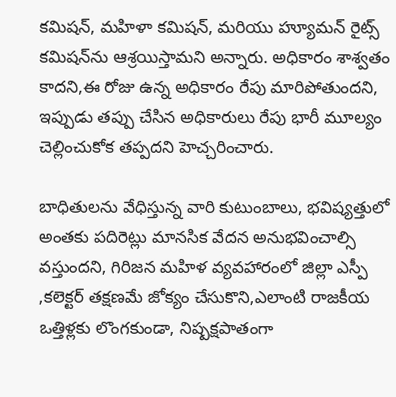కమిషన్, మహిళా కమిషన్, మరియు హ్యూమన్ రైట్స్ కమిషన్‌ను ఆశ్రయిస్తామని అన్నారు. అధికారం శాశ్వతం కాదని,ఈ రోజు ఉన్న అధికారం రేపు మారిపోతుందని, ఇప్పుడు తప్పు చేసిన అధికారులు రేపు భారీ మూల్యం చెల్లించుకోక తప్పదని హెచ్చరించారు.

బాధితులను వేధిస్తున్న వారి కుటుంబాలు, భవిష్యత్తులో అంతకు పదిరెట్లు మానసిక వేదన అనుభవించాల్సి వస్తుందని, గిరిజన మహిళ వ్యవహారంలో జిల్లా ఎస్పీ ,కలెక్టర్ తక్షణమే జోక్యం చేసుకొని,ఎలాంటి రాజకీయ ఒత్తిళ్లకు లొంగకుండా, నిష్పక్షపాతంగా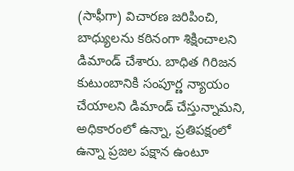(సాఫీగా) విచారణ జరిపించి, బాధ్యులను కఠినంగా శిక్షించాలని డిమాండ్ చేశారు. బాధిత గిరిజన కుటుంబానికి సంపూర్ణ న్యాయం చేయాలని డిమాండ్ చేస్తున్నామని, అధికారంలో ఉన్నా, ప్రతిపక్షంలో ఉన్నా ప్రజల పక్షాన ఉంటూ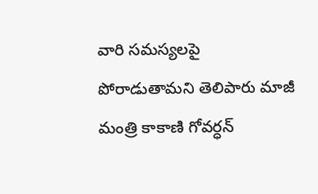వారి సమస్యలపై పోరాడుతామని తెలిపారు మాజీ మంత్రి కాకాణి గోవర్ధన్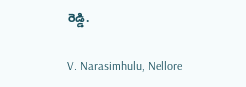రెడ్డి.

V. Narasimhulu, Nellore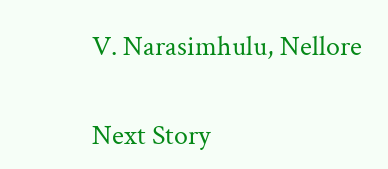V. Narasimhulu, Nellore

Next Story